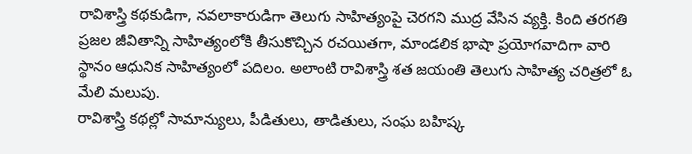రావిశాస్త్రి కథకుడిగా, నవలాకారుడిగా తెలుగు సాహిత్యంపై చెరగని ముద్ర వేసిన వ్యక్తి. కింది తరగతి ప్రజల జీవితాన్ని సాహిత్యంలోకి తీసుకొచ్చిన రచయితగా, మాండలిక భాషా ప్రయోగవాదిగా వారి స్థానం ఆధునిక సాహిత్యంలో పదిలం. అలాంటి రావిశాస్త్రి శత జయంతి తెలుగు సాహిత్య చరిత్రలో ఓ మేలి మలుపు.
రావిశాస్త్రి కథల్లో సామాన్యులు, పీడితులు, తాడితులు, సంఘ బహిష్క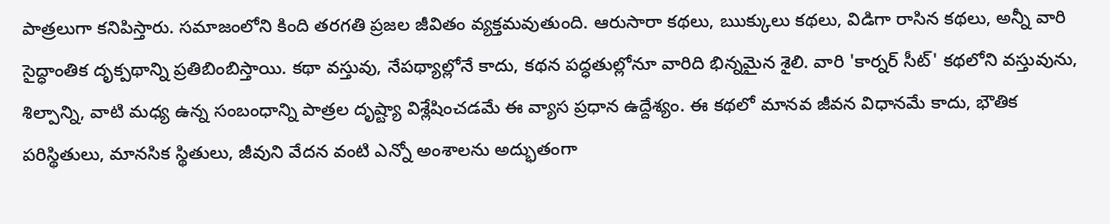పాత్రలుగా కనిపిస్తారు. సమాజంలోని కింది తరగతి ప్రజల జీవితం వ్యక్తమవుతుంది. ఆరుసారా కథలు, ఋక్కులు కథలు, విడిగా రాసిన కథలు, అన్నీ వారి సైద్ధాంతిక దృక్పథాన్ని ప్రతిబింబిస్తాయి. కథా వస్తువు, నేపథ్యాల్లోనే కాదు, కథన పద్ధతుల్లోనూ వారిది భిన్నమైన శైలి. వారి 'కార్నర్ సీట్' కథలోని వస్తువును, శిల్పాన్ని, వాటి మధ్య ఉన్న సంబంధాన్ని పాత్రల దృష్ట్యా విశ్లేషించడమే ఈ వ్యాస ప్రధాన ఉద్దేశ్యం. ఈ కథలో మానవ జీవన విధానమే కాదు, భౌతిక పరిస్థితులు, మానసిక స్థితులు, జీవుని వేదన వంటి ఎన్నో అంశాలను అద్భుతంగా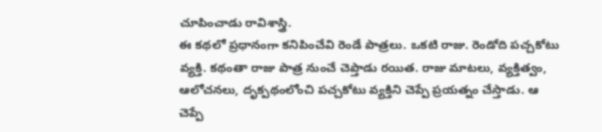చూపించాడు రావిశాస్త్రి.
ఈ కథలో ప్రధానంగా కనిపించేవి రెండే పాత్రలు. ఒకటి రాజు. రెండోది పచ్చకోటు వ్యక్తి. కథంతా రాజు పాత్ర నుంచే చెప్తాడు రయిత. రాజు మాటలు, వ్యక్తిత్వం, ఆలోచనలు, దృక్పథంలోంచి పచ్చకోటు వ్యక్తిని చెప్పే ప్రయత్నం చేస్తాడు. ఆ చెప్పే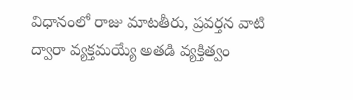విధానంలో రాజు మాటతీరు, ప్రవర్తన వాటి ద్వారా వ్యక్తమయ్యే అతడి వ్యక్తిత్వం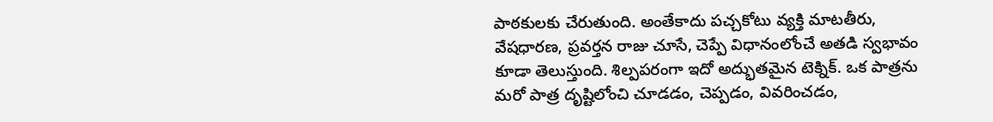పాఠకులకు చేరుతుంది. అంతేకాదు పచ్చకోటు వ్యక్తి మాటతీరు, వేషధారణ, ప్రవర్తన రాజు చూసే, చెప్పే విధానంలోంచే అతడి స్వభావం కూడా తెలుస్తుంది. శిల్పపరంగా ఇదో అద్భుతమైన టెక్నిక్. ఒక పాత్రను మరో పాత్ర దృష్టిలోంచి చూడడం, చెప్పడం, వివరించడం,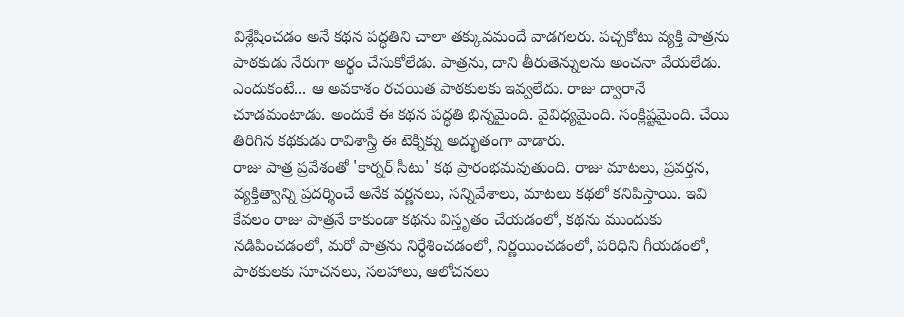విశ్లేషించడం అనే కథన పద్ధతిని చాలా తక్కువమందే వాడగలరు. పచ్చకోటు వ్యక్తి పాత్రను పాఠకుడు నేరుగా అర్థం చేసుకోలేడు. పాత్రను, దాని తీరుతెన్నులను అంచనా వేయలేడు. ఎందుకంటే... ఆ అవకాశం రచయిత పాఠకులకు ఇవ్వలేదు. రాజు ద్వారానే చూడమంటాడు. అందుకే ఈ కథన పద్ధతి భిన్నమైంది. వైవిధ్యమైంది. సంక్లిష్టమైంది. చేయి తిరిగిన కథకుడు రావిశాస్త్రి ఈ టెక్నిక్ను అద్భుతంగా వాడారు.
రాజు పాత్ర ప్రవేశంతో 'కార్నర్ సీటు' కథ ప్రారంభమవుతుంది. రాజు మాటలు, ప్రవర్తన, వ్యక్తిత్వాన్ని ప్రదర్శించే అనేక వర్ణనలు, సన్నివేశాలు, మాటలు కథలో కనిపిస్తాయి. ఇవి కేవలం రాజు పాత్రనే కాకుండా కథను విస్తృతం చేయడంలో, కథను ముందుకు నడిపించడంలో, మరో పాత్రను నిర్ధేశించడంలో, నిర్ణయించడంలో, పరిధిని గీయడంలో, పాఠకులకు సూచనలు, సలహాలు, ఆలోచనలు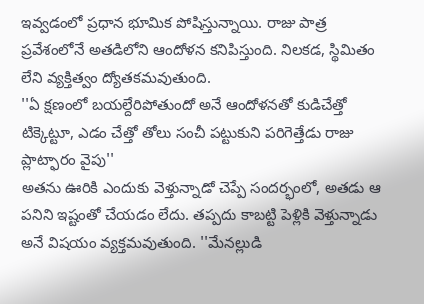ఇవ్వడంలో ప్రధాన భూమిక పోషిస్తున్నాయి. రాజు పాత్ర ప్రవేశంలోనే అతడిలోని ఆందోళన కనిపిస్తుంది. నిలకడ, స్థిమితం లేని వ్యక్తిత్వం ద్యోతకమవుతుంది.
''ఏ క్షణంలో బయల్దేరిపోతుందో అనే ఆందోళనతో కుడిచేత్తో టిక్కెట్టూ, ఎడం చేత్తో తోలు సంచీ పట్టుకుని పరిగెత్తేడు రాజు ప్లాట్ఫారం వైపు''
అతను ఊరికి ఎందుకు వెళ్తున్నాడో చెప్పే సందర్భంలో, అతడు ఆ పనిని ఇష్టంతో చేయడం లేదు. తప్పదు కాబట్టి పెళ్లికి వెళ్తున్నాడు అనే విషయం వ్యక్తమవుతుంది. ''మేనల్లుడి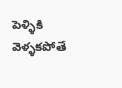పెళ్ళికి వెళ్ళకపోతే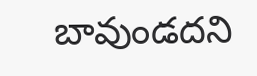బావుండదని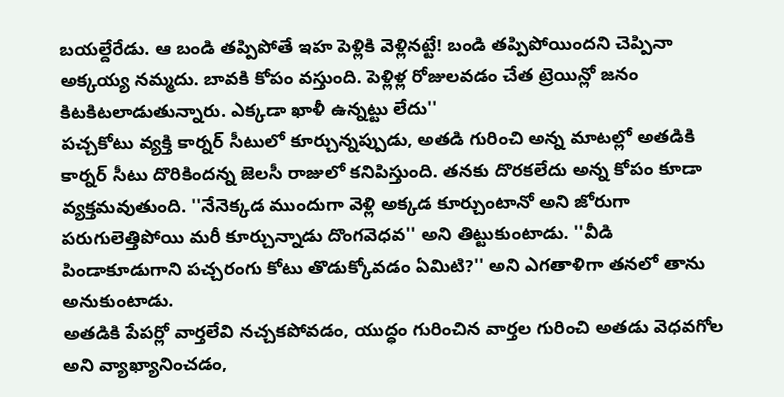బయల్దేరేడు. ఆ బండి తప్పిపోతే ఇహ పెళ్లికి వెళ్లినట్టే! బండి తప్పిపోయిందని చెప్పినా అక్కయ్య నమ్మదు. బావకి కోపం వస్తుంది. పెళ్లిళ్ల రోజులవడం చేత ట్రెయిన్లో జనం కిటకిటలాడుతున్నారు. ఎక్కడా ఖాళీ ఉన్నట్టు లేదు''
పచ్చకోటు వ్యక్తి కార్నర్ సీటులో కూర్చున్నప్పుడు, అతడి గురించి అన్న మాటల్లో అతడికి కార్నర్ సీటు దొరికిందన్న జెలసీ రాజులో కనిపిస్తుంది. తనకు దొరకలేదు అన్న కోపం కూడా వ్యక్తమవుతుంది. ''నేనెక్కడ ముందుగా వెళ్లి అక్కడ కూర్చుంటానో అని జోరుగా పరుగులెత్తిపోయి మరీ కూర్చున్నాడు దొంగవెధవ'' అని తిట్టుకుంటాడు. ''వీడి పిండాకూడుగాని పచ్చరంగు కోటు తొడుక్కోవడం ఏమిటి?'' అని ఎగతాళిగా తనలో తాను అనుకుంటాడు.
అతడికి పేపర్లో వార్తలేవి నచ్చకపోవడం, యుద్ధం గురించిన వార్తల గురించి అతడు వెధవగోల అని వ్యాఖ్యానించడం,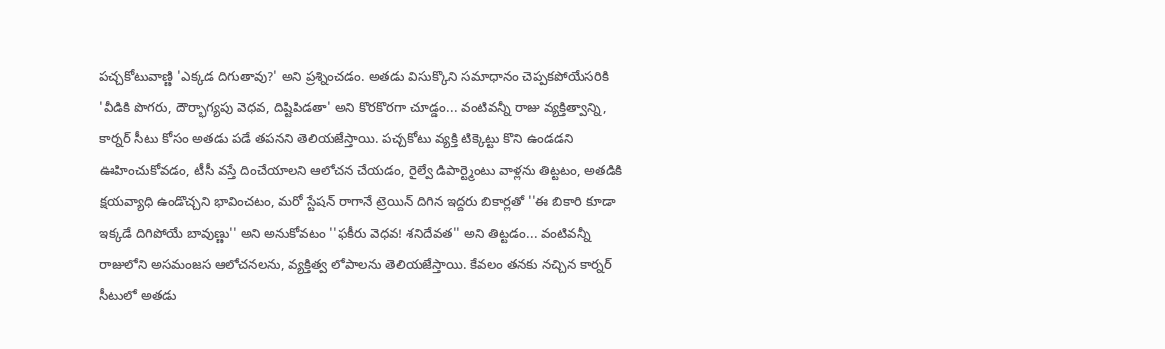పచ్చకోటువాణ్ణి 'ఎక్కడ దిగుతావు?' అని ప్రశ్నించడం. అతడు విసుక్కొని సమాధానం చెప్పకపోయేసరికి 'వీడికి పొగరు, దౌర్భాగ్యపు వెధవ, దిష్టిపిడతా' అని కొరకొరగా చూడ్డం... వంటివన్నీ రాజు వ్యక్తిత్వాన్ని, కార్నర్ సీటు కోసం అతడు పడే తపనని తెలియజేస్తాయి. పచ్చకోటు వ్యక్తి టిక్కెట్టు కొని ఉండడని ఊహించుకోవడం, టీసీ వస్తే దించేయాలని ఆలోచన చేయడం, రైల్వే డిపార్ట్మెంటు వాళ్లను తిట్టటం, అతడికి క్షయవ్యాధి ఉండొచ్చని భావించటం, మరో స్టేషన్ రాగానే ట్రెయిన్ దిగిన ఇద్దరు బికార్లతో ''ఈ బికారి కూడా ఇక్కడే దిగిపోయే బావుణ్ణు'' అని అనుకోవటం ''ఫకీరు వెధవ! శనిదేవత'' అని తిట్టడం... వంటివన్నీ రాజులోని అసమంజస ఆలోచనలను, వ్యక్తిత్వ లోపాలను తెలియజేస్తాయి. కేవలం తనకు నచ్చిన కార్నర్ సీటులో అతడు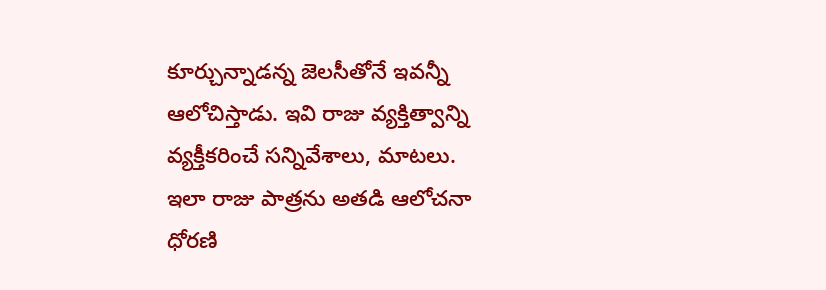కూర్చున్నాడన్న జెలసీతోనే ఇవన్నీ ఆలోచిస్తాడు. ఇవి రాజు వ్యక్తిత్వాన్ని వ్యక్తీకరించే సన్నివేశాలు, మాటలు.
ఇలా రాజు పాత్రను అతడి ఆలోచనా ధోరణి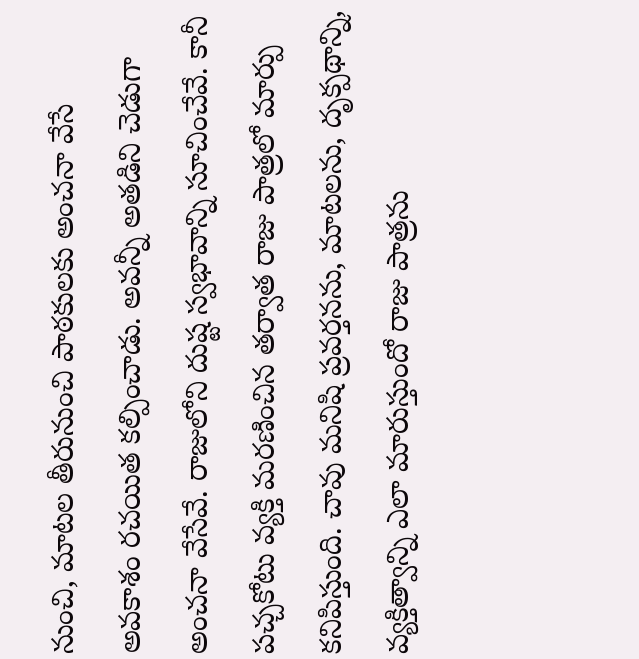నుంచి, మాటల తీరునుంచి పాఠకులకు అంచనా వేసే అవకాశం రచయిత కల్పించాడు. అవన్నీ అతడిని చెడుగా అంచనా వేసేవే. రాజులోని దుష్ట స్వభావాన్ని సూచించేవే. కానీ పచ్చకోటు వ్యక్తి మరణించిన తర్వాత రాజు పాత్రలో మార్పు కనిపిస్తుంది. చావు మనిషి ప్రవర్తనను, మాటలను, దృక్పథాన్ని, వ్యక్తిత్వాన్ని ఎలా మారుస్తుందో రాజు పాత్రను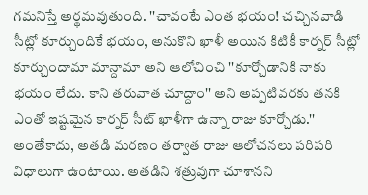గమనిస్తే అర్థమవుతుంది. ''చావంటే ఎంత భయం! చచ్చినవాడి సీట్లో కూర్చుందికే భయం, అనుకొని ఖాళీ అయిన కిటికీ కార్నర్ సీట్లో కూర్చుందామా మాన్దామా అని ఆలోచించి ''కూర్చోడానికి నాకు భయం లేదు. కాని తరువాత చూద్దాం'' అని అప్పటివరకు తనకి ఎంతో ఇష్టమైన కార్నర్ సీట్ ఖాళీగా ఉన్నా రాజు కూర్చోడు.'' అంతేకాదు, అతడి మరణం తర్వాత రాజు ఆలోచనలు పరిపరి విధాలుగా ఉంటాయి. అతడిని శత్రువుగా చూశానని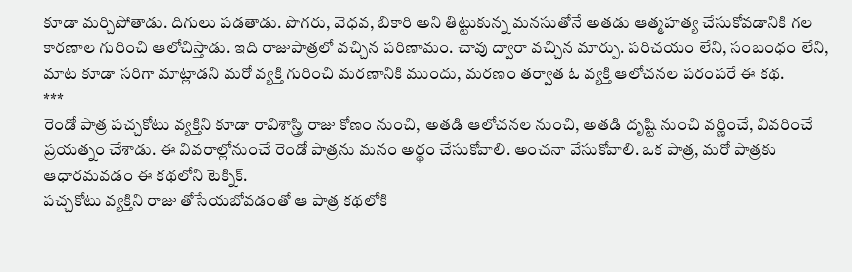కూడా మర్చిపోతాడు. దిగులు పడతాడు. పొగరు, వెధవ, బికారి అని తిట్టుకున్న మనసుతోనే అతడు ఆత్మహత్య చేసుకోవడానికి గల కారణాల గురించి ఆలోచిస్తాడు. ఇది రాజుపాత్రలో వచ్చిన పరిణామం. చావు ద్వారా వచ్చిన మార్పు. పరిచయం లేని, సంబంధం లేని, మాట కూడా సరిగా మాట్లాడని మరో వ్యక్తి గురించి మరణానికి ముందు, మరణం తర్వాత ఓ వ్యక్తి ఆలోచనల పరంపరే ఈ కథ.
***
రెండో పాత్ర పచ్చకోటు వ్యక్తిని కూడా రావిశాస్త్రి రాజు కోణం నుంచి, అతడి ఆలోచనల నుంచి, అతడి దృష్టి నుంచి వర్ణించే, వివరించే ప్రయత్నం చేశాడు. ఈ వివరాల్లోనుంచే రెండో పాత్రను మనం అర్థం చేసుకోవాలి. అంచనా వేసుకోవాలి. ఒక పాత్ర, మరో పాత్రకు ఆధారమవడం ఈ కథలోని టెక్నిక్.
పచ్చకోటు వ్యక్తిని రాజు తోసేయబోవడంతో ఆ పాత్ర కథలోకి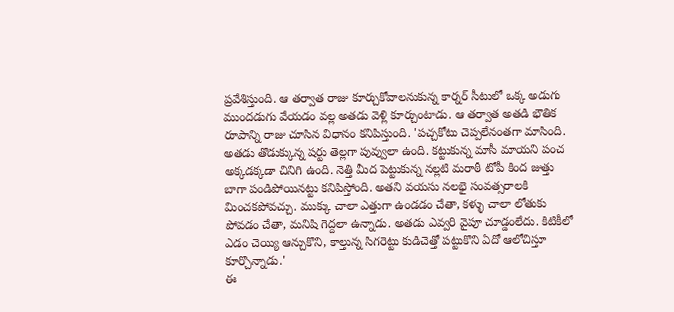ప్రవేశిస్తుంది. ఆ తర్వాత రాజు కూర్చుకోవాలనుకున్న కార్నర్ సీటులో ఒక్క అడుగు ముందడుగు వేయడం వల్ల అతడు వెళ్లి కూర్చుంటాడు. ఆ తర్వాత అతడి భౌతిక రూపాన్ని రాజు చూసిన విధానం కనిపిస్తుంది. 'పచ్చకోటు చెప్పలేనంతగా మాసింది. అతడు తొడుక్కున్న షర్టు తెల్లగా పువ్వులా ఉంది. కట్టుకున్న మాసీ మాయని పంచ అక్కడక్కడా చినిగి ఉంది. నెత్తి మీద పెట్టుకున్న నల్లటి మరాఠీ టోపీ కింద జుత్తు బాగా పండిపోయినట్టు కనిపిస్తోంది. అతని వయసు నలభై సంవత్సరాలకి మించకపోవచ్చు. ముక్కు చాలా ఎత్తుగా ఉండడం చేతా, కళ్ళు చాలా లోతుకు పోవడం చేతా, మనిషి గెద్దలా ఉన్నాడు. అతడు ఎవ్వరి వైపూ చూడ్డంలేదు. కిటికీలో ఎడం చెయ్యి ఆన్చుకొని, కాల్తున్న సిగరెట్టు కుడిచెత్తో పట్టుకొని ఏదో ఆలోచిస్తూ కూర్చొన్నాడు.'
ఈ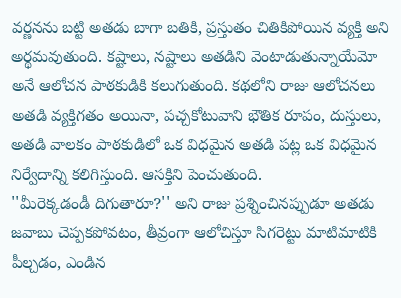వర్ణనను బట్టి అతడు బాగా బతికి, ప్రస్తుతం చితికిపోయిన వ్యక్తి అని అర్థమవుతుంది. కష్టాలు, నష్టాలు అతడిని వెంటాడుతున్నాయేమో అనే ఆలోచన పాఠకుడికి కలుగుతుంది. కథలోని రాజు ఆలోచనలు అతడి వ్యక్తిగతం అయినా, పచ్చకోటువాని భౌతిక రూపం, దుస్తులు, అతడి వాలకం పాఠకుడిలో ఒక విధమైన అతడి పట్ల ఒక విధమైన నిర్వేదాన్ని కలిగిస్తుంది. ఆసక్తిని పెంచుతుంది.
''మీరెక్కడండీ దిగుతారూ?'' అని రాజు ప్రశ్నించినప్పుడూ అతడు జవాబు చెప్పకపోవటం, తీవ్రంగా ఆలోచిస్తూ సిగరెట్టు మాటిమాటికి పీల్చడం, ఎండిన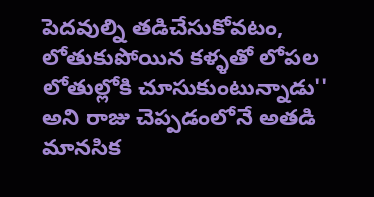పెదవుల్ని తడిచేసుకోవటం, లోతుకుపోయిన కళ్ళతో లోపల లోతుల్లోకి చూసుకుంటున్నాడు'' అని రాజు చెప్పడంలోనే అతడి మానసిక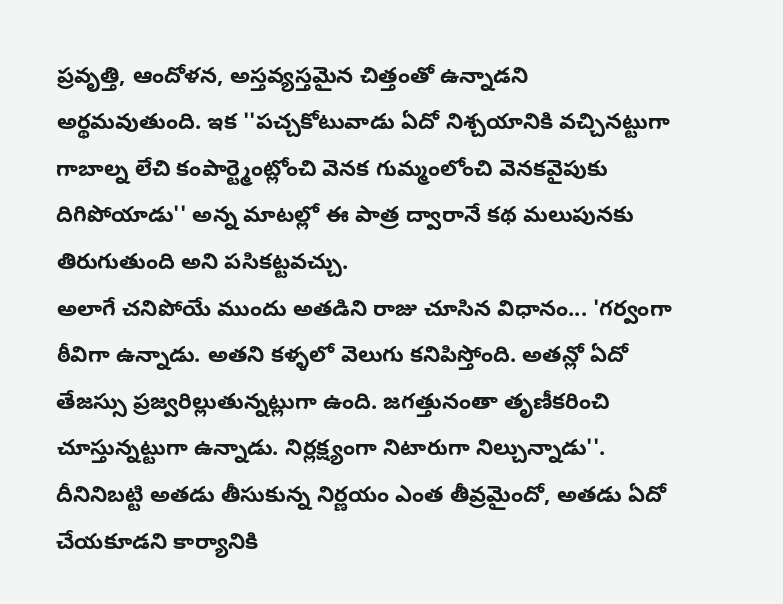ప్రవృత్తి, ఆందోళన, అస్తవ్యస్తమైన చిత్తంతో ఉన్నాడని అర్థమవుతుంది. ఇక ''పచ్చకోటువాడు ఏదో నిశ్చయానికి వచ్చినట్టుగా గాబాల్న లేచి కంపార్ట్మెంట్లోంచి వెనక గుమ్మంలోంచి వెనకవైపుకు దిగిపోయాడు'' అన్న మాటల్లో ఈ పాత్ర ద్వారానే కథ మలుపునకు తిరుగుతుంది అని పసికట్టవచ్చు.
అలాగే చనిపోయే ముందు అతడిని రాజు చూసిన విధానం... 'గర్వంగా ఠీవిగా ఉన్నాడు. అతని కళ్ళలో వెలుగు కనిపిస్తోంది. అతన్లో ఏదో తేజస్సు ప్రజ్వరిల్లుతున్నట్లుగా ఉంది. జగత్తునంతా తృణీకరించి చూస్తున్నట్టుగా ఉన్నాడు. నిర్లక్ష్యంగా నిటారుగా నిల్చున్నాడు''. దీనినిబట్టి అతడు తీసుకున్న నిర్ణయం ఎంత తీవ్రమైందో, అతడు ఏదో చేయకూడని కార్యానికి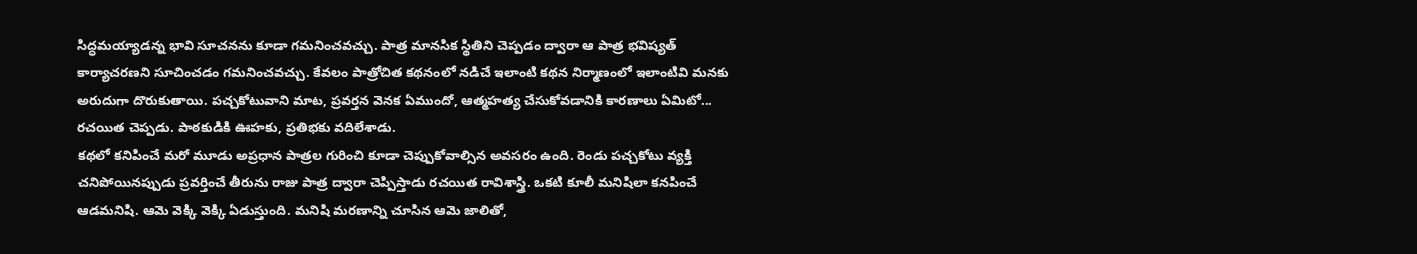సిద్ధమయ్యాడన్న భావి సూచనను కూడా గమనించవచ్చు. పాత్ర మానసిక స్థితిని చెప్పడం ద్వారా ఆ పాత్ర భవిష్యత్ కార్యాచరణని సూచించడం గమనించవచ్చు. కేవలం పాత్రోచిత కథనంలో నడిచే ఇలాంటి కథన నిర్మాణంలో ఇలాంటివి మనకు అరుదుగా దొరుకుతాయి. పచ్చకోటువాని మాట, ప్రవర్తన వెనక ఏముందో, ఆత్మహత్య చేసుకోవడానికి కారణాలు ఏమిటో... రచయిత చెప్పడు. పాఠకుడికి ఊహకు, ప్రతిభకు వదిలేశాడు.
కథలో కనిపించే మరో మూడు అప్రధాన పాత్రల గురించి కూడా చెప్పుకోవాల్సిన అవసరం ఉంది. రెండు పచ్చకోటు వ్యక్తి చనిపోయినప్పుడు ప్రవర్తించే తీరును రాజు పాత్ర ద్వారా చెప్పిస్తాడు రచయిత రావిశాస్త్రి. ఒకటి కూలీ మనిషిలా కనపించే ఆడమనిషి. ఆమె వెక్కి వెక్కి ఏడుస్తుంది. మనిషి మరణాన్ని చూసిన ఆమె జాలితో,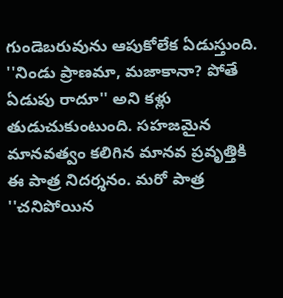గుండెబరువును ఆపుకోలేక ఏడుస్తుంది. ''నిండు ప్రాణమా, మజాకానా? పోతే ఏడుపు రాదూ'' అని కళ్లు తుడుచుకుంటుంది. సహజమైన మానవత్వం కలిగిన మానవ ప్రవృత్తికి ఈ పాత్ర నిదర్శనం. మరో పాత్ర ''చనిపోయిన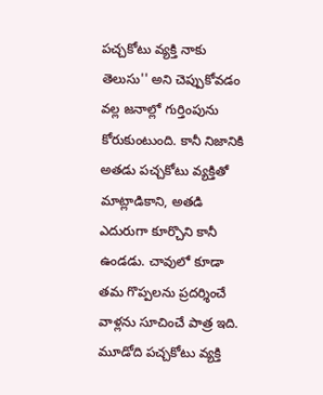పచ్చకోటు వ్యక్తి నాకు తెలుసు'' అని చెప్పుకోవడం వల్ల జనాల్లో గుర్తింపును కోరుకుంటుంది. కానీ నిజానికి అతడు పచ్చకోటు వ్యక్తితో మాట్లాడికాని, అతడి ఎదురుగా కూర్చొని కానీ ఉండడు. చావులో కూడా తమ గొప్పలను ప్రదర్శించే వాళ్లను సూచించే పాత్ర ఇది. మూడోది పచ్చకోటు వ్యక్తి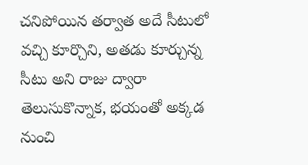చనిపోయిన తర్వాత అదే సీటులో వచ్చి కూర్చొని, అతడు కూర్చున్న సీటు అని రాజు ద్వారా తెలుసుకొన్నాక, భయంతో అక్కడ నుంచి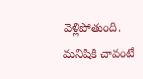వెళ్లిపోతుంది. మనిషికి చావంటే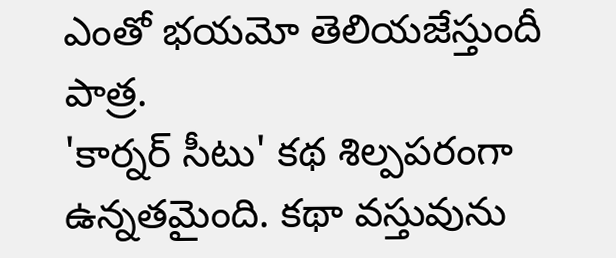ఎంతో భయమో తెలియజేస్తుందీ పాత్ర.
'కార్నర్ సీటు' కథ శిల్పపరంగా ఉన్నతమైంది. కథా వస్తువును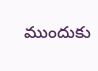ముందుకు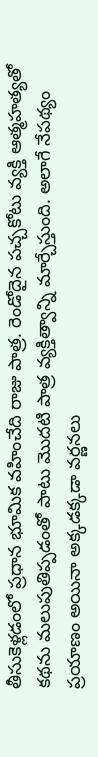తీసుకెళ్లడంలో ప్రధాన భూమిక వహించేది రాజు పాత్ర. రెండోదైన పచ్చకోటు వ్యక్తి ఆత్మహత్యతో కథను మలుపుతిప్పడంతో పాటు మొదటి పాత్ర వ్యక్తిత్వాన్ని మార్చేస్తుంది. అలాగే నేపథ్యం ప్రయాణం అయినా అక్కడక్కడా వర్ణనలు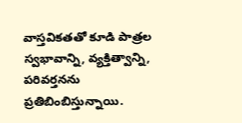వాస్తవికతతో కూడి పాత్రల స్వభావాన్ని, వ్యక్తిత్వాన్ని, పరివర్తనను ప్రతిబింబిస్తున్నాయి.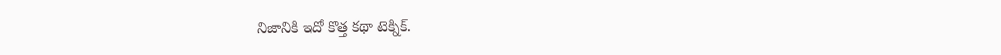నిజానికి ఇదో కొత్త కథా టెక్నిక్.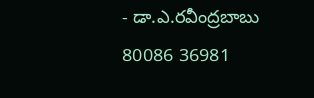- డా.ఎ.రవీంద్రబాబు
80086 36981